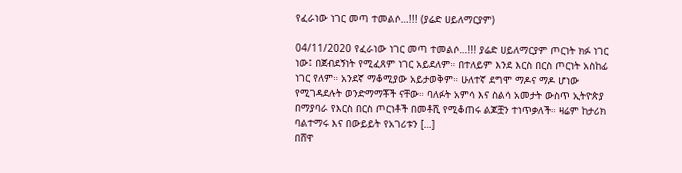የፈራነው ነገር መጣ ተመልሶ…!!! (ያሬድ ሀይለማርያም)

04/11/2020 የፈራነው ነገር መጣ ተመልሶ…!!! ያሬድ ሀይለማርያም ጦርነት ክፉ ነገር ነው፤ በጀብደኝነት የሚፈጸም ነገር አይደለም። በተለይም እንደ እርስ በርስ ጦርነት አስከፊ ነገር የለም። አንደኛ ማቆሚያው አይታወቅም። ሁለተኛ ደግሞ ማዶና ማዶ ሆነው የሚገዳደሉት ወንድማማቾች ናቸው። ባለፉት አምሳ እና ስልሳ አመታት ውስጥ ኢትዮጵያ በማያባራ የእርስ በርስ ጦርነቶች በመቶሺ የሚቆጠሩ ልጆቿን ተነጥቃለች። ዛሬም ከታሪክ ባልተማሩ እና በውይይት የአገሪቱን […]
በሸዋ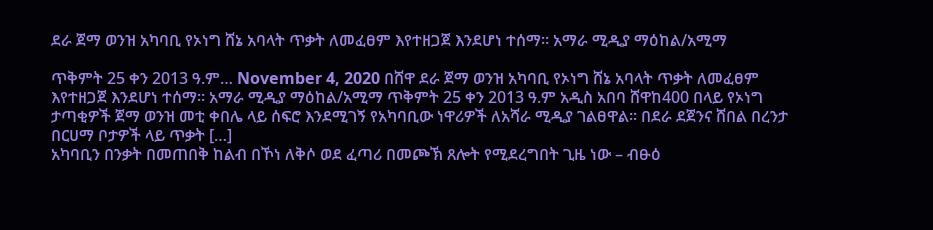ደራ ጀማ ወንዝ አካባቢ የኦነግ ሸኔ አባላት ጥቃት ለመፈፀም እየተዘጋጀ እንደሆነ ተሰማ። አማራ ሚዲያ ማዕከል/አሚማ

ጥቅምት 25 ቀን 2013 ዓ.ም… November 4, 2020 በሸዋ ደራ ጀማ ወንዝ አካባቢ የኦነግ ሸኔ አባላት ጥቃት ለመፈፀም እየተዘጋጀ እንደሆነ ተሰማ። አማራ ሚዲያ ማዕከል/አሚማ ጥቅምት 25 ቀን 2013 ዓ.ም አዲስ አበባ ሸዋከ400 በላይ የኦነግ ታጣቂዎች ጀማ ወንዝ መቲ ቀበሌ ላይ ሰፍሮ እንደሚገኝ የአካባቢው ነዋሪዎች ለአሻራ ሚዲያ ገልፀዋል። በደራ ደጀንና ሸበል በረንታ በርሀማ ቦታዎች ላይ ጥቃት […]
አካባቢን በንቃት በመጠበቅ ከልብ በኾነ ለቅሶ ወደ ፈጣሪ በመጮኽ ጸሎት የሚደረግበት ጊዜ ነው – ብፁዕ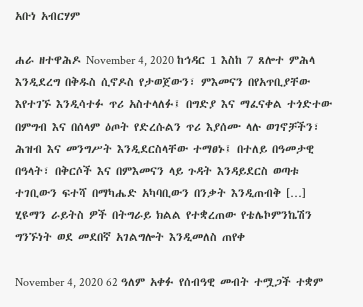አቡነ አብርሃም

ሐራ ዘተዋሕዶ November 4, 2020 ከኅዳር 1 እስከ 7 ጸሎተ ምሕላ እንዲደረግ በቅዱስ ሲኖዶስ የታወጀውን፣ ምእመናን በየአጥቢያቸው እየተገኙ እንዲሳተፉ ጥሪ አስተላለፉ፤ በግድያ እና ማፈናቀል ተጎድተው በምግብ እና በሰላም ዕጦት የድረሱልን ጥሪ እያሰሙ ላሉ ወገኖቻችን፣ ሕዝብ እና መንግሥት እንዲደርስላቸው ተማፀኑ፤ በተለይ በዓመታዊ በዓላት፣ በቅርሶች እና በምእመናን ላይ ጉዳት እንዳይደርስ ወጣቱ ተገቢውን ፍተሻ በማካሔድ አካባቢውን በንቃት እንዲጠብቅ […]
ሂዩማን ራይትስ ዎች በትግራይ ክልል የተቋረጠው የቴሌኮምንኬሽን ግንኙነት ወደ መደበኛ አገልግሎት እንዲመለስ ጠየቀ

November 4, 2020 62 ዓለም አቀፉ የሰብዓዊ መብት ተሟጋች ተቋም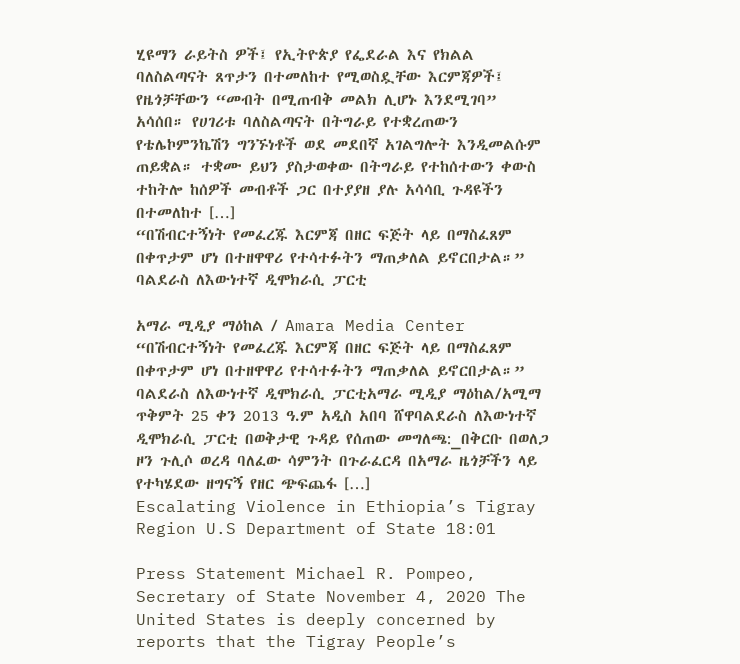ሂዩማን ራይትስ ዎች፤ የኢትዮጵያ የፌደራል እና የክልል ባለስልጣናት ጸጥታን በተመለከተ የሚወስዷቸው እርምጃዎች፤ የዜጎቻቸውን “መብት በሚጠብቅ መልክ ሊሆኑ እንደሚገባ” አሳሰበ። የሀገሪቱ ባለስልጣናት በትግራይ የተቋረጠውን የቴሌኮምንኬሽን ግንኙነቶች ወደ መደበኛ አገልግሎት እንዲመልሱም ጠይቋል። ተቋሙ ይህን ያስታወቀው በትግራይ የተከሰተውን ቀውስ ተከትሎ ከሰዎች መብቶች ጋር በተያያዘ ያሉ አሳሳቢ ጉዳዩችን በተመለከተ […]
“በሽብርተኝነት የመፈረጁ እርምጃ በዘር ፍጅት ላይ በማስፈጸም በቀጥታም ሆነ በተዘዋዋሪ የተሳተፉትን ማጠቃለል ይኖርበታል።” ባልደራስ ለእውነተኛ ዲሞክራሲ ፓርቲ

አማራ ሚዲያ ማዕከል / Amara Media Center “በሽብርተኝነት የመፈረጁ እርምጃ በዘር ፍጅት ላይ በማስፈጸም በቀጥታም ሆነ በተዘዋዋሪ የተሳተፉትን ማጠቃለል ይኖርበታል።” ባልደራስ ለእውነተኛ ዲሞክራሲ ፓርቲአማራ ሚዲያ ማዕከል/አሚማ ጥቅምት 25 ቀን 2013 ዓ.ም አዲስ አበባ ሸዋባልደራስ ለእውነተኛ ዲሞክራሲ ፓርቲ በወቅታዊ ጉዳይ የሰጠው መግለጫ:_በቅርቡ በወለጋ ዞን ጉሊሶ ወረዳ ባለፈው ሳምንት በጉራፈርዳ በአማራ ዜጎቻችን ላይ የተካሄደው ዘግናኝ የዘር ጭፍጨፋ […]
Escalating Violence in Ethiopia’s Tigray Region U.S Department of State 18:01

Press Statement Michael R. Pompeo, Secretary of State November 4, 2020 The United States is deeply concerned by reports that the Tigray People’s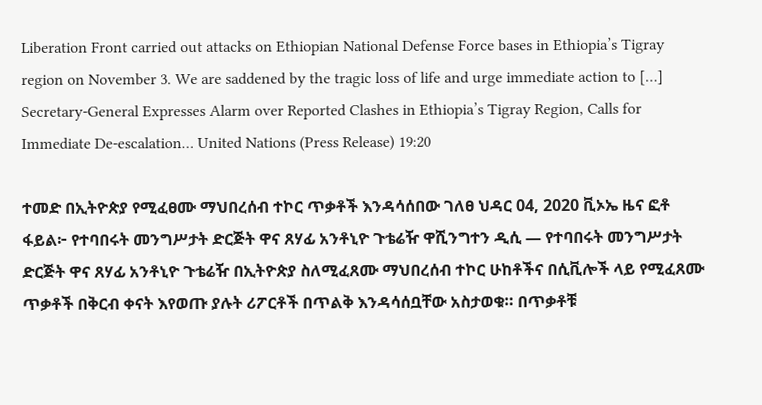Liberation Front carried out attacks on Ethiopian National Defense Force bases in Ethiopia’s Tigray region on November 3. We are saddened by the tragic loss of life and urge immediate action to […]
Secretary-General Expresses Alarm over Reported Clashes in Ethiopia’s Tigray Region, Calls for Immediate De-escalation… United Nations (Press Release) 19:20

ተመድ በኢትዮጵያ የሚፈፀሙ ማህበረሰብ ተኮር ጥቃቶች እንዳሳሰበው ገለፀ ህዳር 04, 2020 ቪኦኤ ዜና ፎቶ ፋይል፦ የተባበሩት መንግሥታት ድርጅት ዋና ጸሃፊ አንቶኒዮ ጉቴሬዥ ዋሺንግተን ዲሲ — የተባበሩት መንግሥታት ድርጅት ዋና ጸሃፊ አንቶኒዮ ጉቴሬዥ በኢትዮጵያ ስለሚፈጸሙ ማህበረሰብ ተኮር ሁከቶችና በሲቪሎች ላይ የሚፈጸሙ ጥቃቶች በቅርብ ቀናት እየወጡ ያሉት ሪፖርቶች በጥልቅ እንዳሳሰቧቸው አስታወቁ። በጥቃቶቹ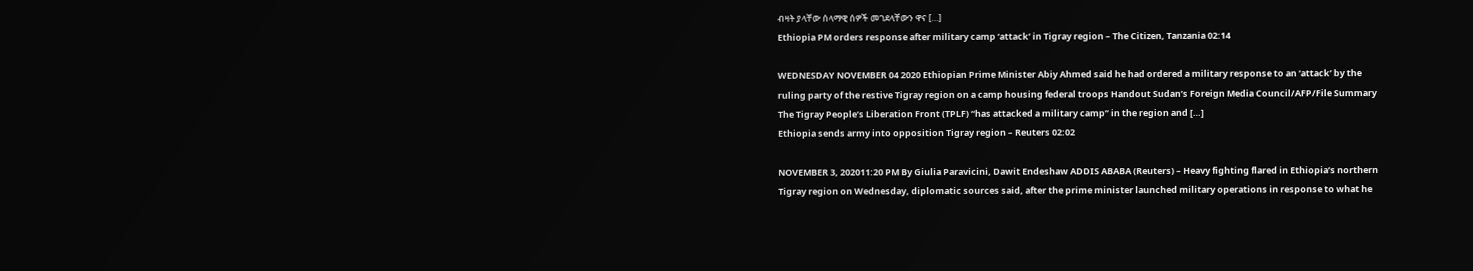ብዛት ያላቸው ሰላማዊ ሰዎች መገደላቸውን ዋና […]
Ethiopia PM orders response after military camp ‘attack’ in Tigray region – The Citizen, Tanzania 02:14

WEDNESDAY NOVEMBER 04 2020 Ethiopian Prime Minister Abiy Ahmed said he had ordered a military response to an ‘attack’ by the ruling party of the restive Tigray region on a camp housing federal troops Handout Sudan’s Foreign Media Council/AFP/File Summary The Tigray People’s Liberation Front (TPLF) “has attacked a military camp” in the region and […]
Ethiopia sends army into opposition Tigray region – Reuters 02:02

NOVEMBER 3, 202011:20 PM By Giulia Paravicini, Dawit Endeshaw ADDIS ABABA (Reuters) – Heavy fighting flared in Ethiopia’s northern Tigray region on Wednesday, diplomatic sources said, after the prime minister launched military operations in response to what he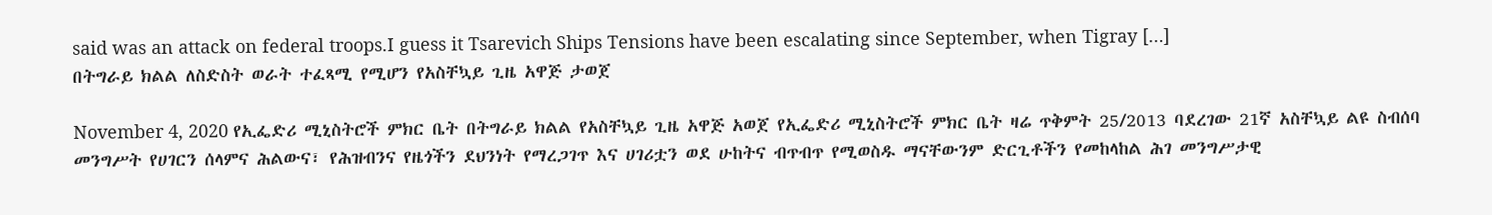said was an attack on federal troops.I guess it Tsarevich Ships Tensions have been escalating since September, when Tigray […]
በትግራይ ክልል ለስድስት ወራት ተፈጻሚ የሚሆን የአስቸኳይ ጊዜ አዋጅ ታወጀ

November 4, 2020 የኢፌድሪ ሚኒስትሮች ምክር ቤት በትግራይ ክልል የአስቸኳይ ጊዜ አዋጅ አወጀ የኢፌድሪ ሚኒስትሮች ምክር ቤት ዛሬ ጥቅምት 25/2013 ባደረገው 21ኛ አስቸኳይ ልዩ ስብሰባ መንግሥት የሀገርን ሰላምና ሕልውና፣ የሕዝብንና የዜጎችን ደህንነት የማረጋገጥ እና ሀገሪቷን ወደ ሁከትና ብጥብጥ የሚወስዱ ማናቸውንም ድርጊቶችን የመከላከል ሕገ መንግሥታዊ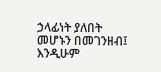ኃላፊነት ያለበት መሆኑን በመገንዘብ፤ እንዲሁም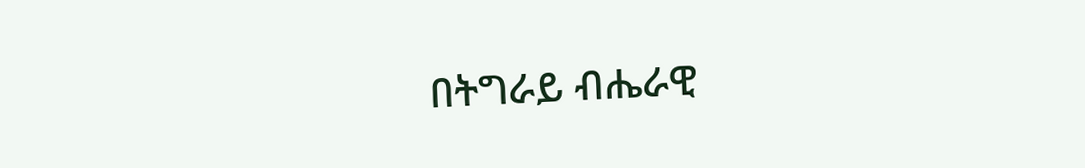በትግራይ ብሔራዊ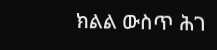ክልል ውስጥ ሕገ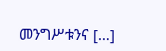መንግሥቱንና […]